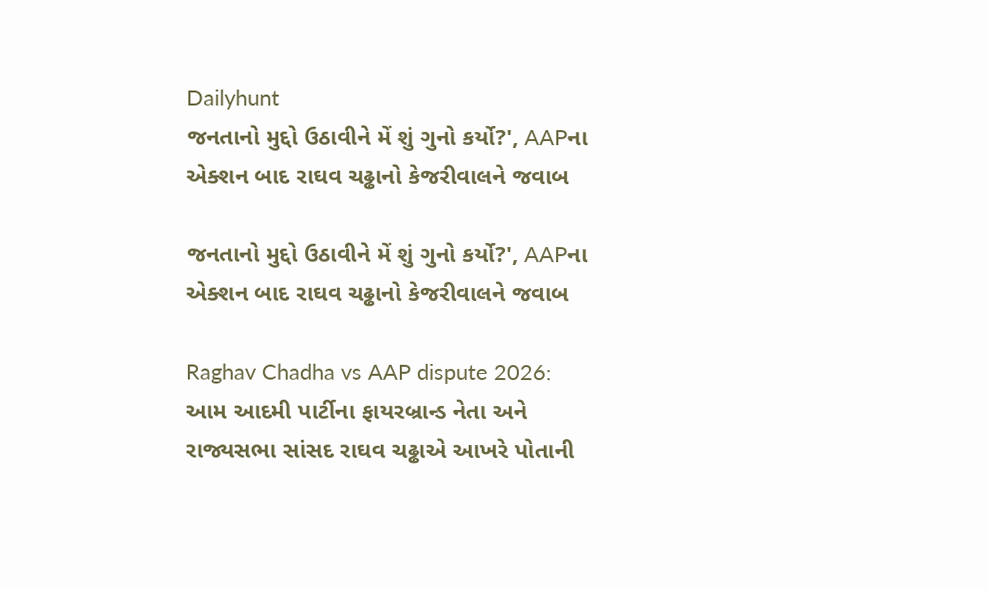Dailyhunt
જનતાનો મુદ્દો ઉઠાવીને મેં શું ગુનો કર્યો?', AAPના એક્શન બાદ રાઘવ ચઢ્ઢાનો કેજરીવાલને જવાબ

જનતાનો મુદ્દો ઉઠાવીને મેં શું ગુનો કર્યો?', AAPના એક્શન બાદ રાઘવ ચઢ્ઢાનો કેજરીવાલને જવાબ

Raghav Chadha vs AAP dispute 2026: આમ આદમી પાર્ટીના ફાયરબ્રાન્ડ નેતા અને રાજ્યસભા સાંસદ રાઘવ ચઢ્ઢાએ આખરે પોતાની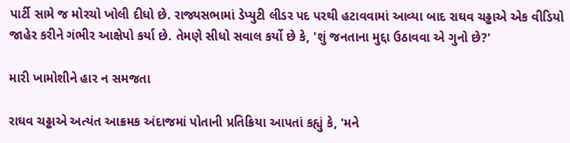પાર્ટી સામે જ મોરચો ખોલી દીધો છે. રાજ્યસભામાં ડેપ્યુટી લીડર પદ પરથી હટાવવામાં આવ્યા બાદ રાઘવ ચઢ્ઢાએ એક વીડિયો જાહેર કરીને ગંભીર આક્ષેપો કર્યા છે. તેમણે સીધો સવાલ કર્યો છે કે, 'શું જનતાના મુદ્દા ઉઠાવવા એ ગુનો છે?'

મારી ખામોશીને હાર ન સમજતા

રાઘવ ચઢ્ઢાએ અત્યંત આક્રમક અંદાજમાં પોતાની પ્રતિક્રિયા આપતાં કહ્યું કે, 'મને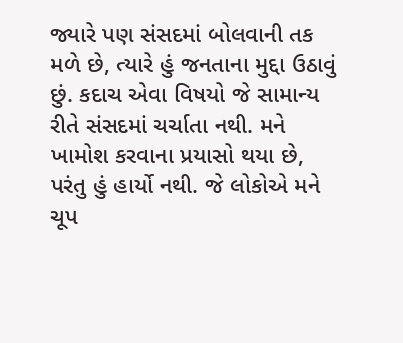જ્યારે પણ સંસદમાં બોલવાની તક મળે છે, ત્યારે હું જનતાના મુદ્દા ઉઠાવું છું. કદાચ એવા વિષયો જે સામાન્ય રીતે સંસદમાં ચર્ચાતા નથી. મને ખામોશ કરવાના પ્રયાસો થયા છે, પરંતુ હું હાર્યો નથી. જે લોકોએ મને ચૂપ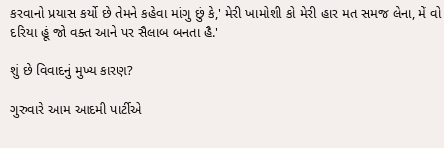કરવાનો પ્રયાસ કર્યો છે તેમને કહેવા માંગુ છું કે,' મેરી ખામોશી કો મેરી હાર મત સમજ લેના, મેં વો દરિયા હૂં જો વક્ત આને પર સૈલાબ બનતા હૈ.'

શું છે વિવાદનું મુખ્ય કારણ?

ગુરુવારે આમ આદમી પાર્ટીએ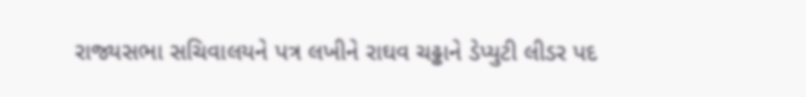રાજ્યસભા સચિવાલયને પત્ર લખીને રાઘવ ચઢ્ઢાને ડેપ્યુટી લીડર પદ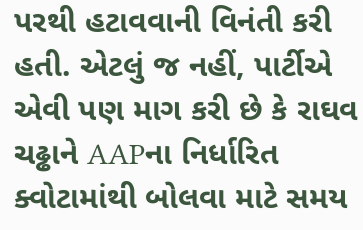પરથી હટાવવાની વિનંતી કરી હતી. એટલું જ નહીં, પાર્ટીએ એવી પણ માગ કરી છે કે રાઘવ ચઢ્ઢાને AAPના નિર્ધારિત ક્વોટામાંથી બોલવા માટે સમય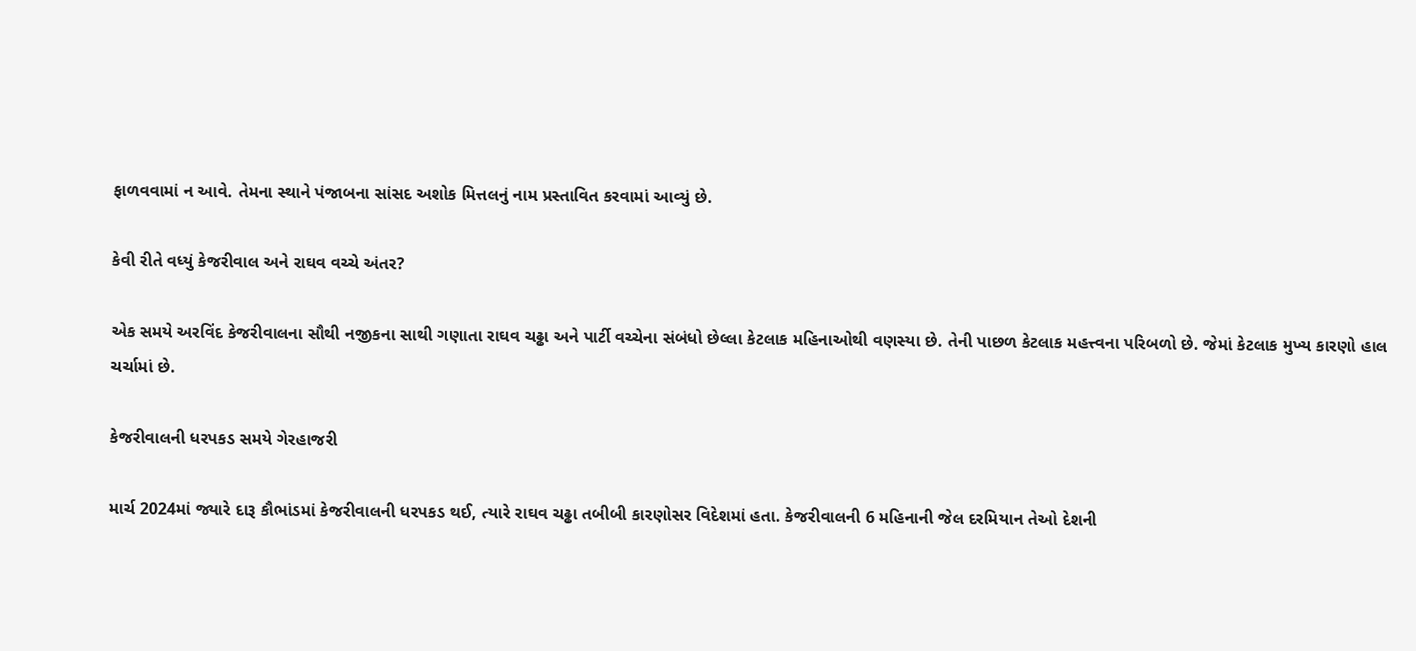ફાળવવામાં ન આવે. તેમના સ્થાને પંજાબના સાંસદ અશોક મિત્તલનું નામ પ્રસ્તાવિત કરવામાં આવ્યું છે.

કેવી રીતે વધ્યું કેજરીવાલ અને રાઘવ વચ્ચે અંતર?

એક સમયે અરવિંદ કેજરીવાલના સૌથી નજીકના સાથી ગણાતા રાઘવ ચઢ્ઢા અને પાર્ટી વચ્ચેના સંબંધો છેલ્લા કેટલાક મહિનાઓથી વણસ્યા છે. તેની પાછળ કેટલાક મહત્ત્વના પરિબળો છે. જેમાં કેટલાક મુખ્ય કારણો હાલ ચર્ચામાં છે.

કેજરીવાલની ધરપકડ સમયે ગેરહાજરી

માર્ચ 2024માં જ્યારે દારૂ કૌભાંડમાં કેજરીવાલની ધરપકડ થઈ, ત્યારે રાઘવ ચઢ્ઢા તબીબી કારણોસર વિદેશમાં હતા. કેજરીવાલની 6 મહિનાની જેલ દરમિયાન તેઓ દેશની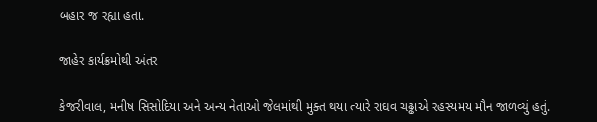બહાર જ રહ્યા હતા.

જાહેર કાર્યક્રમોથી અંતર

કેજરીવાલ, મનીષ સિસોદિયા અને અન્ય નેતાઓ જેલમાંથી મુક્ત થયા ત્યારે રાઘવ ચઢ્ઢાએ રહસ્યમય મૌન જાળવ્યું હતું.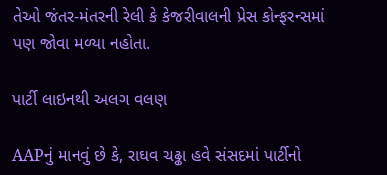તેઓ જંતર-મંતરની રેલી કે કેજરીવાલની પ્રેસ કોન્ફરન્સમાં પણ જોવા મળ્યા નહોતા.

પાર્ટી લાઇનથી અલગ વલણ

AAPનું માનવું છે કે, રાઘવ ચઢ્ઢા હવે સંસદમાં પાર્ટીનો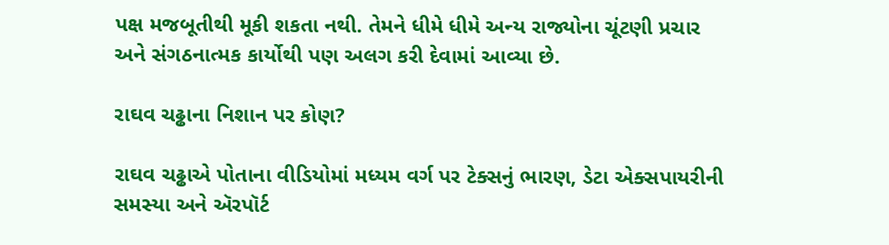પક્ષ મજબૂતીથી મૂકી શકતા નથી. તેમને ધીમે ધીમે અન્ય રાજ્યોના ચૂંટણી પ્રચાર અને સંગઠનાત્મક કાર્યોથી પણ અલગ કરી દેવામાં આવ્યા છે.

રાઘવ ચઢ્ઢાના નિશાન પર કોણ?

રાઘવ ચઢ્ઢાએ પોતાના વીડિયોમાં મધ્યમ વર્ગ પર ટેક્સનું ભારણ, ડેટા એક્સપાયરીની સમસ્યા અને ઍરપૉર્ટ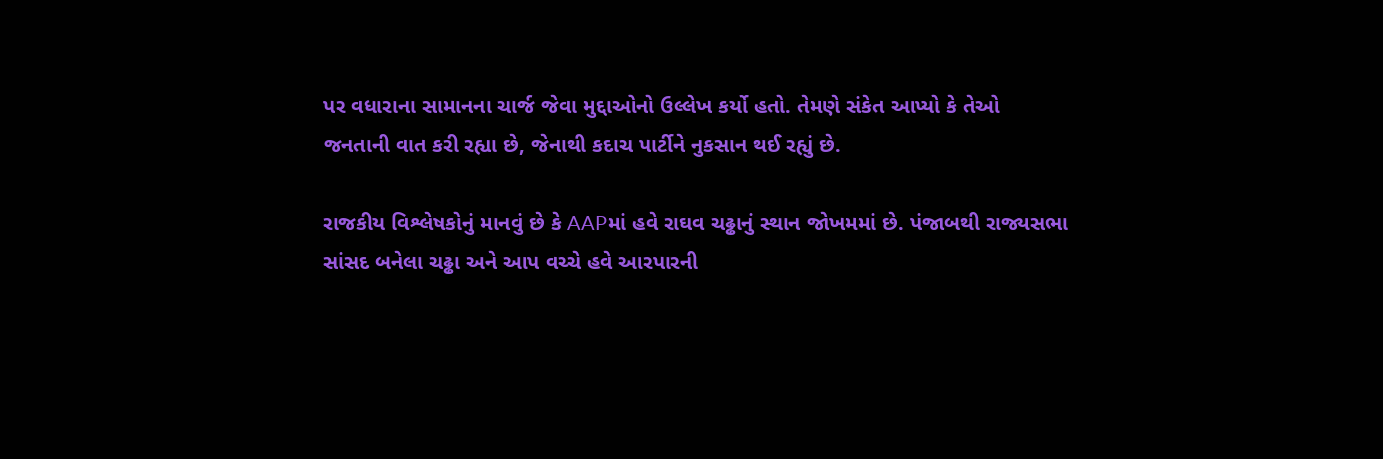પર વધારાના સામાનના ચાર્જ જેવા મુદ્દાઓનો ઉલ્લેખ કર્યો હતો. તેમણે સંકેત આપ્યો કે તેઓ જનતાની વાત કરી રહ્યા છે, જેનાથી કદાચ પાર્ટીને નુકસાન થઈ રહ્યું છે.

રાજકીય વિશ્લેષકોનું માનવું છે કે AAPમાં હવે રાઘવ ચઢ્ઢાનું સ્થાન જોખમમાં છે. પંજાબથી રાજ્યસભા સાંસદ બનેલા ચઢ્ઢા અને આપ વચ્ચે હવે આરપારની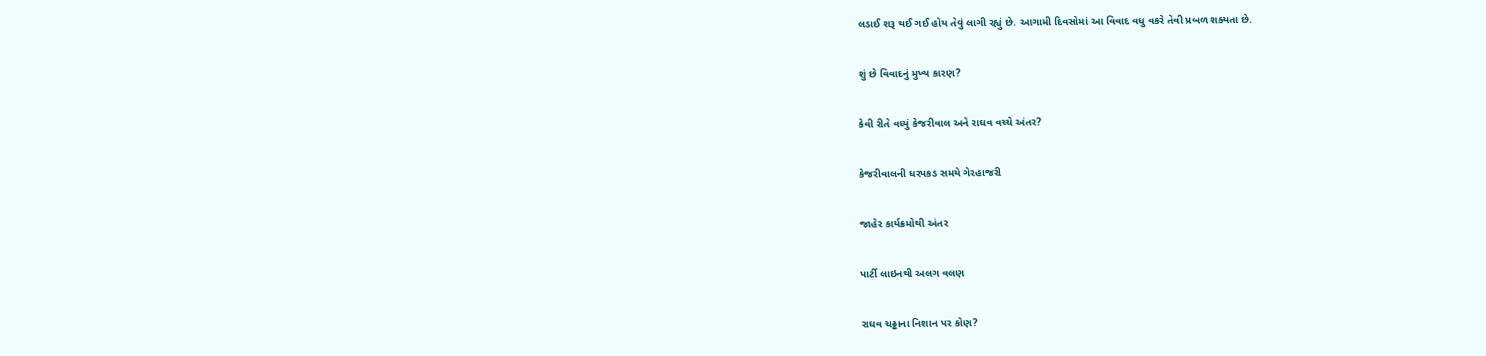લડાઈ શરૂ થઈ ગઈ હોય તેવું લાગી રહ્યું છે. આગામી દિવસોમાં આ વિવાદ વધુ વકરે તેવી પ્રબળ શક્યતા છે.

શું છે વિવાદનું મુખ્ય કારણ?

કેવી રીતે વધ્યું કેજરીવાલ અને રાઘવ વચ્ચે અંતર?

કેજરીવાલની ધરપકડ સમયે ગેરહાજરી

જાહેર કાર્યક્રમોથી અંતર

પાર્ટી લાઇનથી અલગ વલણ

રાઘવ ચઢ્ઢાના નિશાન પર કોણ?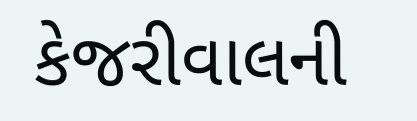કેજરીવાલની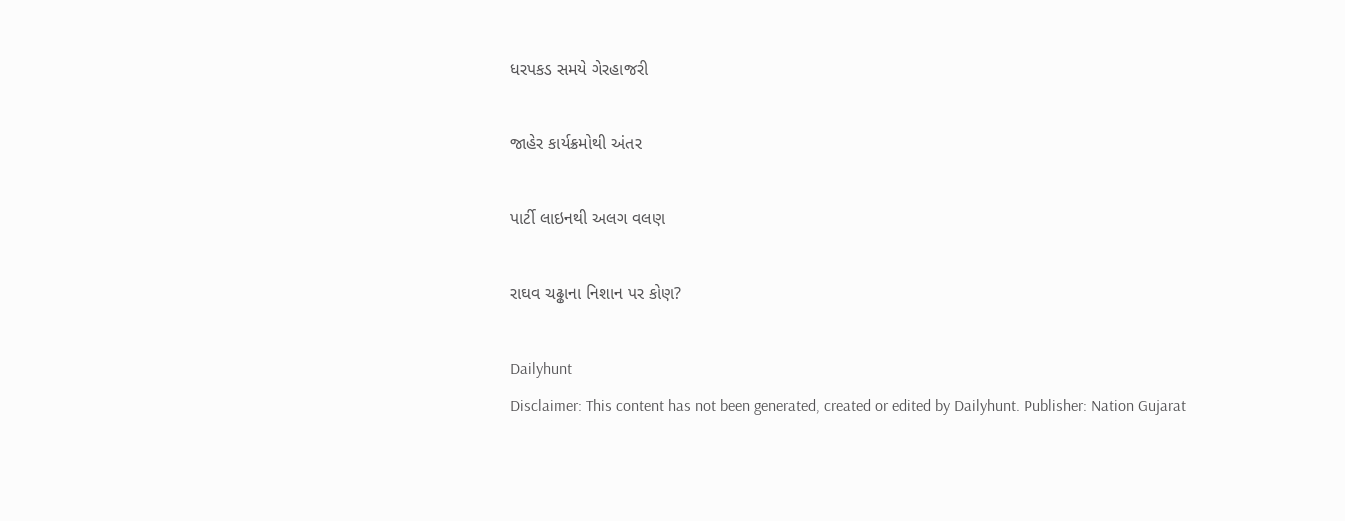ધરપકડ સમયે ગેરહાજરી

જાહેર કાર્યક્રમોથી અંતર

પાર્ટી લાઇનથી અલગ વલણ

રાઘવ ચઢ્ઢાના નિશાન પર કોણ?

Dailyhunt
Disclaimer: This content has not been generated, created or edited by Dailyhunt. Publisher: Nation Gujarat